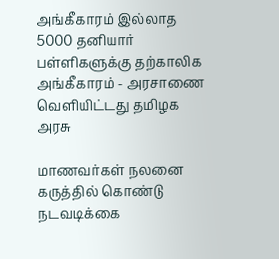அங்கீகாரம் இல்லாத 5000 தனியார் பள்ளிகளுக்கு தற்காலிக அங்கீகாரம் - அரசாணை வெளியிட்டது தமிழக அரசு

மாணவர்கள் நலனை கருத்தில் கொண்டு நடவடிக்கை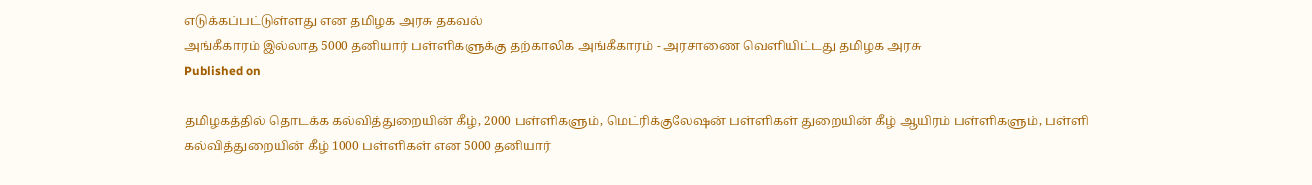எடுக்கப்பட்டுள்ளது என தமிழக அரசு தகவல்
அங்கீகாரம் இல்லாத 5000 தனியார் பள்ளிகளுக்கு தற்காலிக அங்கீகாரம் - அரசாணை வெளியிட்டது தமிழக அரசு
Published on

தமிழகத்தில் தொடக்க கல்வித்துறையின் கீழ், 2000 பள்ளிகளும், மெட்ரிக்குலேஷன் பள்ளிகள் துறையின் கீழ் ஆயிரம் பள்ளிகளும், பள்ளி கல்வித்துறையின் கீழ் 1000 பள்ளிகள் என 5000 தனியார்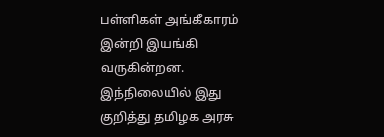பள்ளிகள் அங்கீகாரம் இன்றி இயங்கி வருகின்றன. இந்நிலையில் இது குறித்து தமிழக அரசு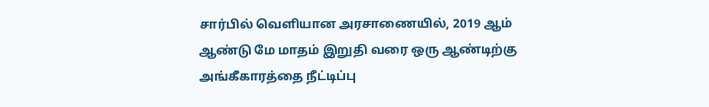சார்பில் வெளியான அரசாணையில், 2019 ஆம் ஆண்டு மே மாதம் இறுதி வரை ஒரு ஆண்டிற்கு அங்கீகாரத்தை நீட்டிப்பு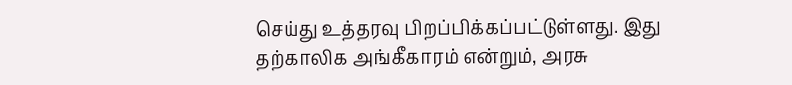செய்து உத்தரவு பிறப்பிக்கப்பட்டுள்ளது. இது தற்காலிக அங்கீகாரம் என்றும், அரசு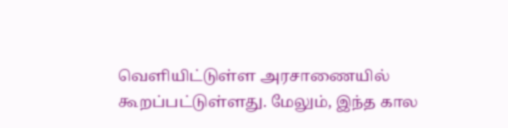வெளியிட்டுள்ள அரசாணையில் கூறப்பட்டுள்ளது. மேலும், இந்த கால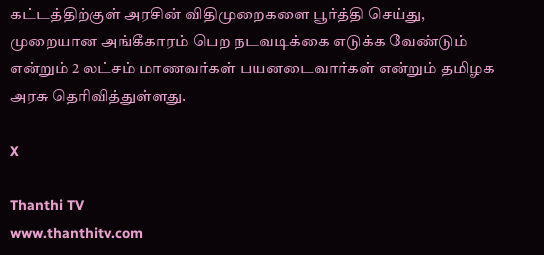கட்டத்திற்குள் அரசின் விதிமுறைகளை பூர்த்தி செய்து, முறையான அங்கீகாரம் பெற நடவடிக்கை எடுக்க வேண்டும் என்றும் 2 லட்சம் மாணவர்கள் பயனடைவார்கள் என்றும் தமிழக அரசு தெரிவித்துள்ளது.

X

Thanthi TV
www.thanthitv.com